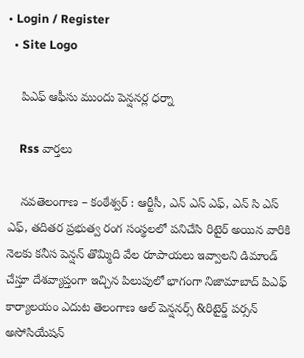• Login / Register
  • Site Logo

    పిఎఫ్ ఆఫీసు ముందు పెన్షనర్ల ధర్నా

    Rss వార్తలు

    నవతెలంగాణ – కంఠేశ్వర్ : ఆర్టీసీ, ఎన్ ఎస్ ఎఫ్, ఎన్ సి ఎస్ ఎఫ్, తదితర ప్రభుత్వ రంగ సంస్థలలో పనిచేసి రిటైర్ అయిన వారికి నెలకు కనీస పెన్షన్ తొమ్మిది వేల రూపాయలు ఇవ్వాలని డిమాండ్ చేస్తూ దేశవ్యాప్తంగా ఇచ్చిన పిలుపులో భాగంగా నిజామాబాద్ పిఎఫ్ కార్యాలయం ఎదుట తెలంగాణ ఆల్ పెన్షనర్స్ &రిటైర్డ్ పర్సన్ అసోసియేషన్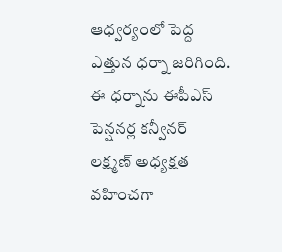ఆధ్వర్యంలో పెద్ద ఎత్తున ధర్నా జరిగింది. ఈ ధర్నాను ఈపీఎస్ పెన్షనర్ల కన్వీనర్ లక్ష్మణ్ అధ్యక్షత వహించగా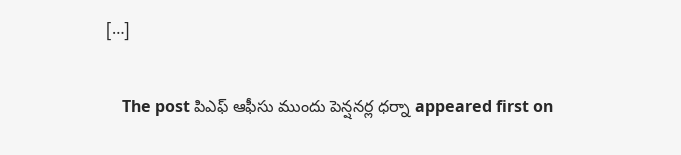[…]

    The post పిఎఫ్ ఆఫీసు ముందు పెన్షనర్ల ధర్నా appeared first on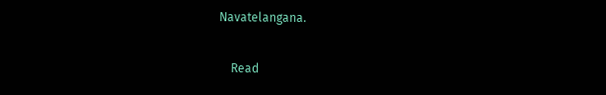Navatelangana.

    Read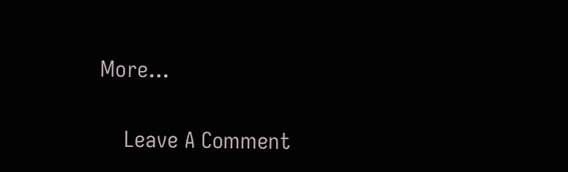More...

    Leave A Comment